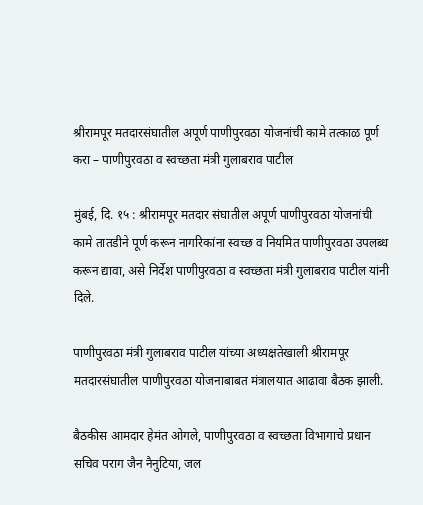श्रीरामपूर मतदारसंघातील अपूर्ण पाणीपुरवठा योजनांची कामे तत्काळ पूर्ण करा – पाणीपुरवठा व स्वच्छता मंत्री गुलाबराव पाटील

मुंबई, दि. १५ : श्रीरामपूर मतदार संघातील अपूर्ण पाणीपुरवठा योजनांची कामे तातडीने पूर्ण करून नागरिकांना स्वच्छ व नियमित पाणीपुरवठा उपलब्ध करून द्यावा, असे निर्देश पाणीपुरवठा व स्वच्छता मंत्री गुलाबराव पाटील यांनी दिले.

पाणीपुरवठा मंत्री गुलाबराव पाटील यांच्या अध्यक्षतेखाली श्रीरामपूर मतदारसंघातील पाणीपुरवठा योजनाबाबत मंत्रालयात आढावा बैठक झाली.

बैठकीस आमदार हेमंत ओगले, पाणीपुरवठा व स्वच्छता विभागाचे प्रधान सचिव पराग जैन नैनुटिया, जल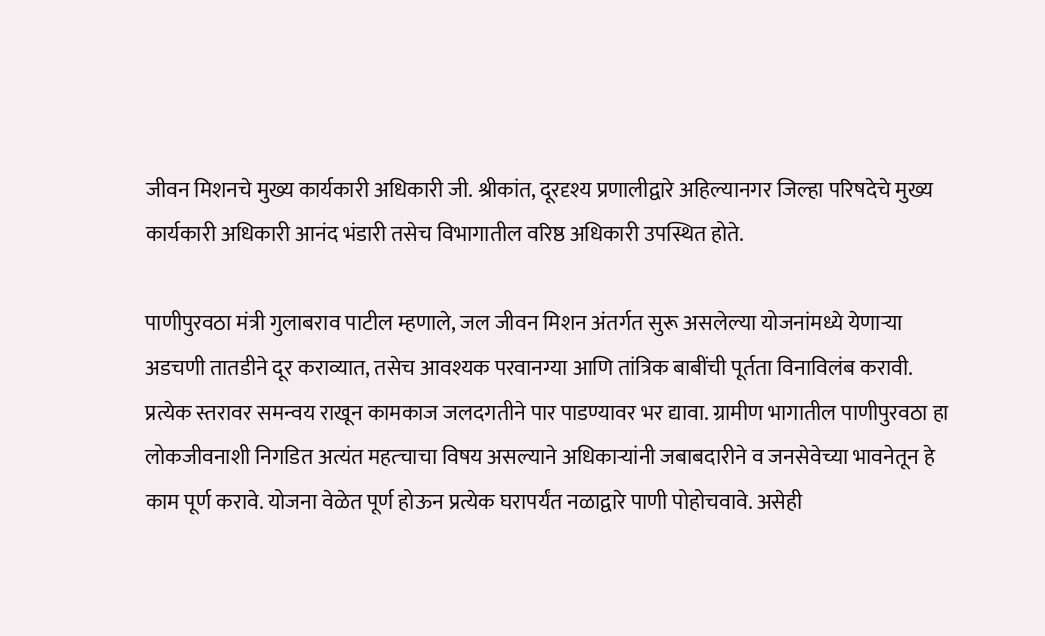जीवन मिशनचे मुख्य कार्यकारी अधिकारी जी. श्रीकांत, दूरदृश्य प्रणालीद्वारे अहिल्यानगर जिल्हा परिषदेचे मुख्य कार्यकारी अधिकारी आनंद भंडारी तसेच विभागातील वरिष्ठ अधिकारी उपस्थित होते.

पाणीपुरवठा मंत्री गुलाबराव पाटील म्हणाले, जल जीवन मिशन अंतर्गत सुरू असलेल्या योजनांमध्ये येणाऱ्या अडचणी तातडीने दूर कराव्यात, तसेच आवश्यक परवानग्या आणि तांत्रिक बाबींची पूर्तता विनाविलंब करावी. प्रत्येक स्तरावर समन्वय राखून कामकाज जलदगतीने पार पाडण्यावर भर द्यावा. ग्रामीण भागातील पाणीपुरवठा हा लोकजीवनाशी निगडित अत्यंत महत्चाचा विषय असल्याने अधिकाऱ्यांनी जबाबदारीने व जनसेवेच्या भावनेतून हे काम पूर्ण करावे. योजना वेळेत पूर्ण होऊन प्रत्येक घरापर्यंत नळाद्वारे पाणी पोहोचवावे. असेही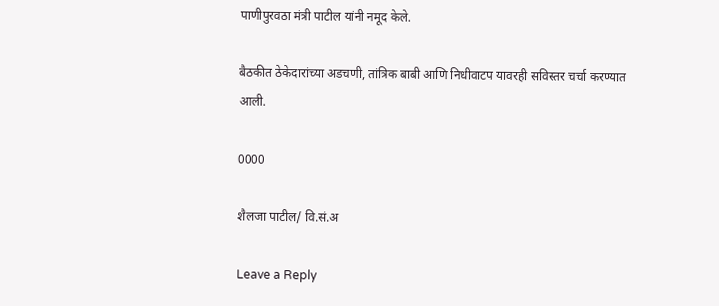पाणीपुरवठा मंत्री पाटील यांनी नमूद केले.

बैठकीत ठेकेदारांच्या अडचणी, तांत्रिक बाबी आणि निधीवाटप यावरही सविस्तर चर्चा करण्यात आली.

0000

शैलजा पाटील/ वि.सं.अ

Leave a Reply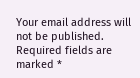Your email address will not be published. Required fields are marked *